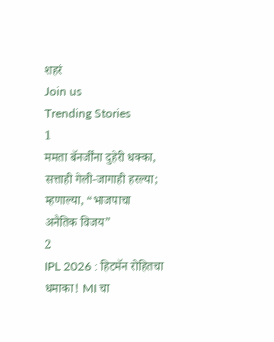शहरं
Join us
Trending Stories
1
ममता बॅनर्जींना दुहेरी धक्का, सत्ताही गेली-जागाही हरल्या; म्हणाल्या, “भाजपाचा अनैतिक विजय”
2
IPL 2026 : हिटमॅन रोहितचा धमाका! MI चा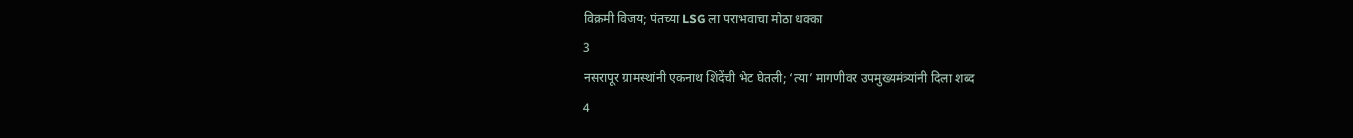विक्रमी विजय; पंतच्या LSG ला पराभवाचा मोठा धक्का
3
नसरापूर ग्रामस्थांनी एकनाथ शिंदेंची भेट घेतली; ‘त्या’ मागणीवर उपमुख्यमंत्र्यांनी दिला शब्द
4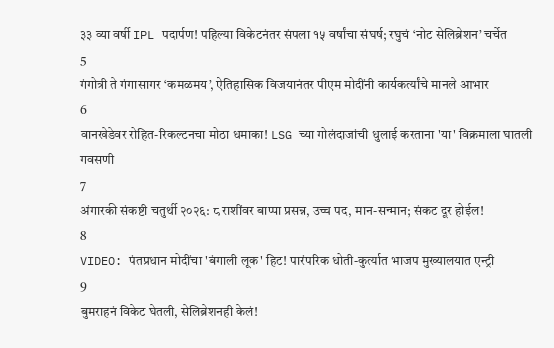३३ व्या वर्षी IPL पदार्पण! पहिल्या विकेटनंतर संपला १५ वर्षांचा संघर्ष; रघुचं ‘नोट सेलिब्रेशन’ चर्चेत
5
गंगोत्री ते गंगासागर ‘कमळमय’, ऐतिहासिक विजयानंतर पीएम मोदींनी कार्यकर्त्यांचे मानले आभार
6
वानखेडेवर रोहित-रिकल्टनचा मोठा धमाका! LSG च्या गोलंदाजांची धुलाई करताना 'या' विक्रमाला घातली गवसणी
7
अंगारकी संकष्टी चतुर्थी २०२६: ८ राशींवर बाप्पा प्रसन्न, उच्च पद, मान-सन्मान; संकट दूर होईल!
8
VIDEO: पंतप्रधान मोदींचा 'बंगाली लूक' हिट! पारंपरिक धोती-कुर्त्यात भाजप मुख्यालयात एन्ट्री
9
बुमराहनं विकेट घेतली, सेलिब्रेशनही केलं!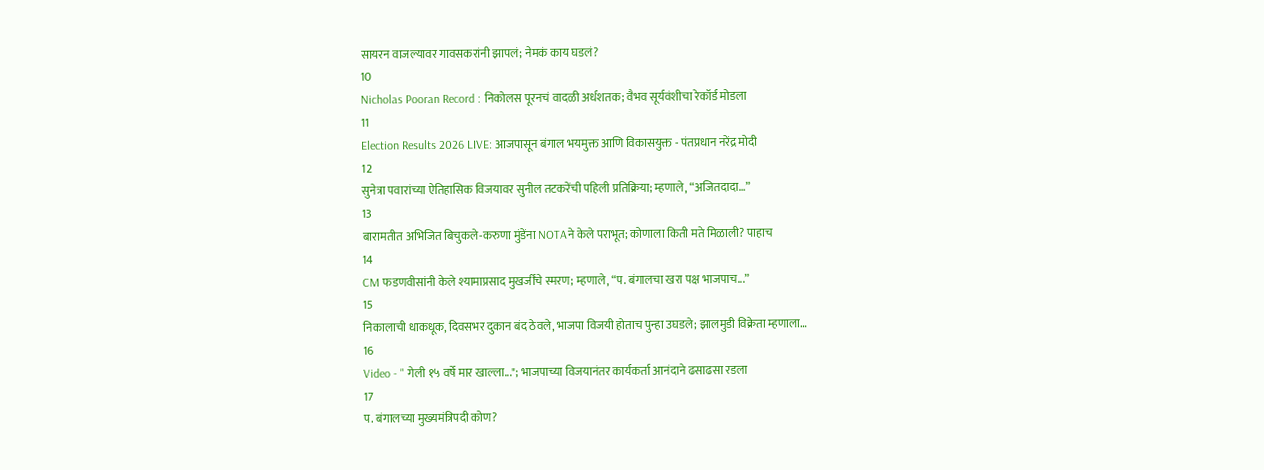सायरन वाजल्यावर गावसकरांनी झापलं; नेमकं काय घडलं?
10
Nicholas Pooran Record : निकोलस पूरनचं वादळी अर्धशतक; वैभव सूर्यवंशीचा रेकॉर्ड मोडला
11
Election Results 2026 LIVE: आजपासून बंगाल भयमुक्त आणि विकासयुक्त - पंतप्रधान नरेंद्र मोदी
12
सुनेत्रा पवारांच्या ऐतिहासिक विजयावर सुनील तटकरेंची पहिली प्रतिक्रिया; म्हणाले, “अजितदादा…”
13
बारामतीत अभिजित बिचुकले-करुणा मुंडेंना NOTAने केले पराभूत; कोणाला किती मते मिळाली? पाहाच
14
CM फडणवीसांनी केले श्यामाप्रसाद मुखर्जींचे स्मरण; म्हणाले, “प. बंगालचा खरा पक्ष भाजपाच...”
15
निकालाची धाकधूक, दिवसभर दुकान बंद ठेवले, भाजपा विजयी होताच पुन्हा उघडले; झालमुडी विक्रेता म्हणाला…
16
Video - " गेली १५ वर्षे मार खाल्ला..."; भाजपाच्या विजयानंतर कार्यकर्ता आनंदाने ढसाढसा रडला
17
प. बंगालच्या मुख्यमंत्रिपदी कोण?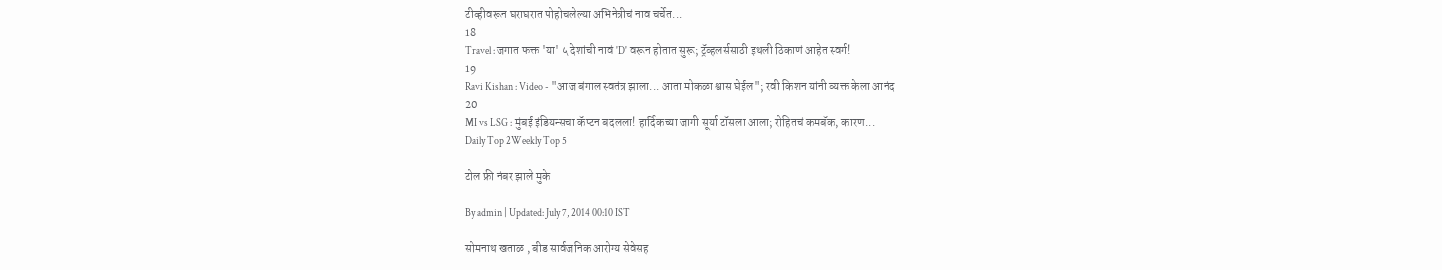टीव्हीवरून घराघरात पोहोचलेल्या अभिनेत्रीचं नाव चर्चेत...
18
Travel : जगात फक्त 'या' ५ देशांची नावं 'D' वरून होतात सुरू; ट्रॅव्हलर्ससाठी इथली ठिकाणं आहेत स्वर्ग!
19
Ravi Kishan : Video - "आज बंगाल स्वतंत्र झाला... आता मोकळा श्वास घेईल"; रवी किशन यांनी व्यक्त केला आनंद
20
MI vs LSG : मुंबई इंडियन्सचा कॅप्टन बदलला! हार्दिकच्या जागी सूर्या टॉसला आला; रोहितचं कमबॅक, कारण...
Daily Top 2Weekly Top 5

टोल फ्री नंबर झाले मुके

By admin | Updated: July 7, 2014 00:10 IST

सोमनाथ खताळ , बीड सार्वजनिक आरोग्य सेवेसह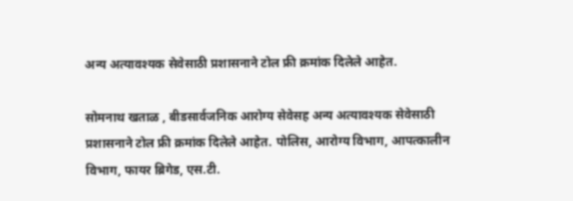अन्य अत्यावश्यक सेवेसाठी प्रशासनाने टोल फ्री क्रमांक दिलेले आहेत.

सोमनाथ खताळ , बीडसार्वजनिक आरोग्य सेवेसह अन्य अत्यावश्यक सेवेसाठी प्रशासनाने टोल फ्री क्रमांक दिलेले आहेत. पोलिस, आरोग्य विभाग, आपत्कालीन विभाग, फायर ब्रिगेड, एस.टी.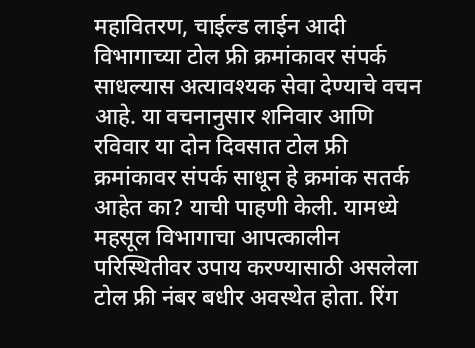महावितरण, चाईल्ड लाईन आदी विभागाच्या टोल फ्री क्रमांकावर संपर्क साधल्यास अत्यावश्यक सेवा देण्याचे वचन आहे. या वचनानुसार शनिवार आणि रविवार या दोन दिवसात टोल फ्री क्रमांकावर संपर्क साधून हे क्रमांक सतर्क आहेत का? याची पाहणी केली. यामध्ये महसूल विभागाचा आपत्कालीन परिस्थितीवर उपाय करण्यासाठी असलेला टोल फ्री नंबर बधीर अवस्थेत होता. रिंग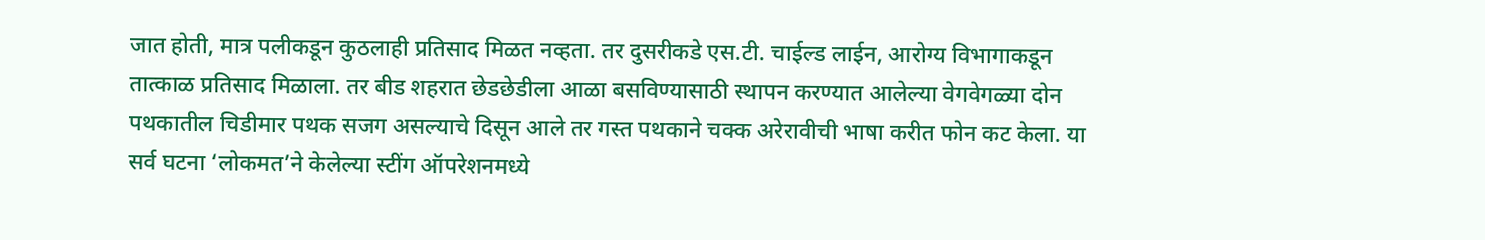जात होती, मात्र पलीकडून कुठलाही प्रतिसाद मिळत नव्हता. तर दुसरीकडे एस.टी. चाईल्ड लाईन, आरोग्य विभागाकडून तात्काळ प्रतिसाद मिळाला. तर बीड शहरात छेडछेडीला आळा बसविण्यासाठी स्थापन करण्यात आलेल्या वेगवेगळ्या दोन पथकातील चिडीमार पथक सजग असल्याचे दिसून आले तर गस्त पथकाने चक्क अरेरावीची भाषा करीत फोन कट केला. या सर्व घटना ‘लोकमत’ने केलेल्या स्टींग ऑपरेशनमध्ये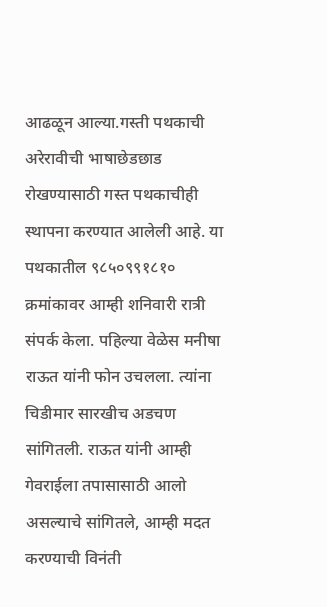आढळून आल्या.गस्ती पथकाची अरेरावीची भाषाछेडछाड रोखण्यासाठी गस्त पथकाचीही स्थापना करण्यात आलेली आहे. या पथकातील ९८५०९९१८१० क्रमांकावर आम्ही शनिवारी रात्री संपर्क केला. पहिल्या वेळेस मनीषा राऊत यांनी फोन उचलला. त्यांना चिडीमार सारखीच अडचण सांगितली. राऊत यांनी आम्ही गेवराईला तपासासाठी आलो असल्याचे सांगितले, आम्ही मदत करण्याची विनंती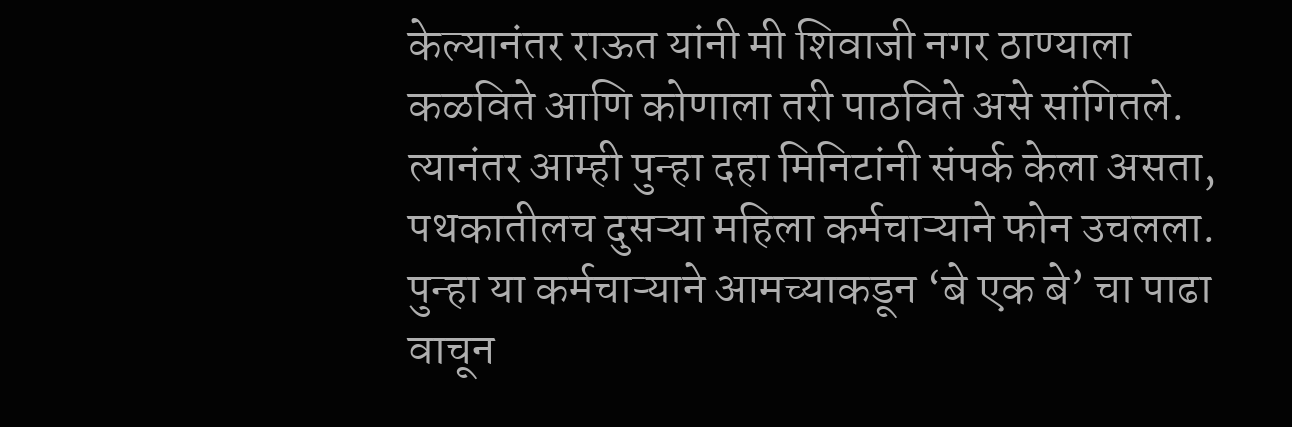केल्यानंतर राऊत यांनी मी शिवाजी नगर ठाण्याला कळविते आणि कोणाला तरी पाठविते असे सांगितले. त्यानंतर आम्ही पुन्हा दहा मिनिटांनी संपर्क केला असता, पथकातीलच दुसऱ्या महिला कर्मचाऱ्याने फोन उचलला. पुन्हा या कर्मचाऱ्याने आमच्याकडून ‘बे एक बे’ चा पाढा वाचून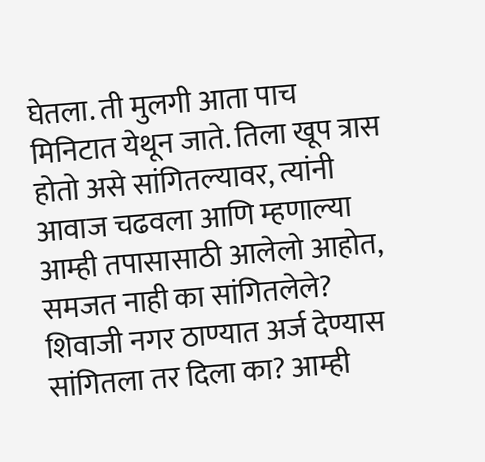घेतला. ती मुलगी आता पाच मिनिटात येथून जाते. तिला खूप त्रास होतो असे सांगितल्यावर, त्यांनी आवाज चढवला आणि म्हणाल्या आम्ही तपासासाठी आलेलो आहोत, समजत नाही का सांगितलेले? शिवाजी नगर ठाण्यात अर्ज देण्यास सांगितला तर दिला का? आम्ही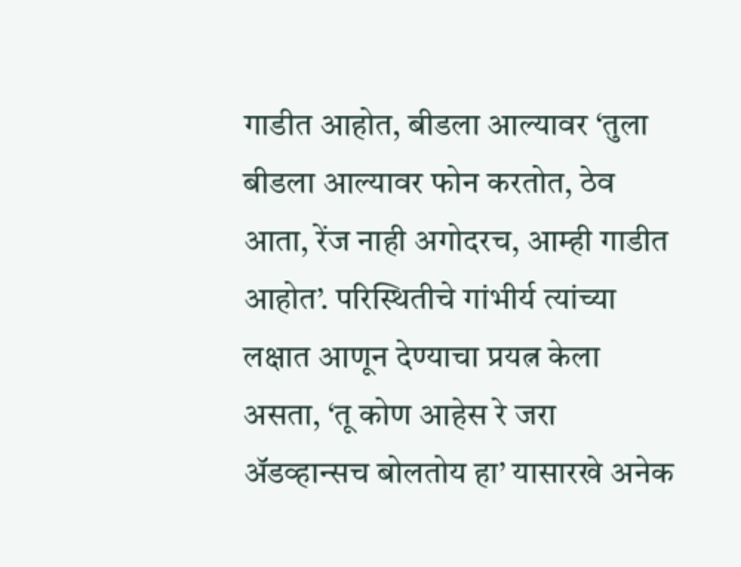गाडीत आहोत, बीडला आल्यावर ‘तुला बीडला आल्यावर फोन करतोत, ठेव आता, रेंज नाही अगोदरच, आम्ही गाडीत आहोत’. परिस्थितीचे गांभीर्य त्यांच्या लक्षात आणून देण्याचा प्रयत्न केला असता, ‘तू कोण आहेस रे जरा अ‍ॅडव्हान्सच बोलतोय हा’ यासारखे अनेक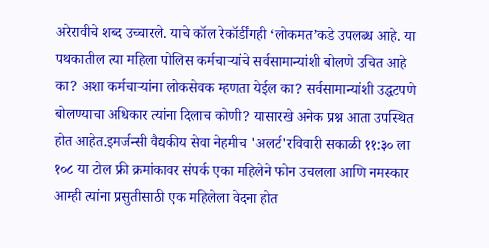अरेरावीचे शब्द उच्चारले. याचे कॉल रेकॉर्डींगही ‘लोकमत’कडे उपलब्ध आहे. या पथकातील त्या महिला पोलिस कर्मचाऱ्यांचे सर्वसामान्यांशी बोलणे उचित आहे का? अशा कर्मचाऱ्यांना लोकसेवक म्हणता येईल का? सर्वसामान्यांशी उद्धटपणे बोलण्याचा अधिकार त्यांना दिलाच कोणी? यासारखे अनेक प्रश्न आता उपस्थित होत आहेत.इमर्जन्सी वैद्यकीय सेवा नेहमीच 'अलर्ट'रविवारी सकाळी ११:३० ला १०८ या टोल फ्री क्रमांकावर संपर्क एका महिलेने फोन उचलला आणि नमस्कार आम्ही त्यांना प्रसुतीसाठी एक महिलेला वेदना होत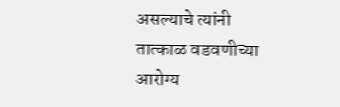असल्याचे त्यांनी तात्काळ वडवणीच्या आरोग्य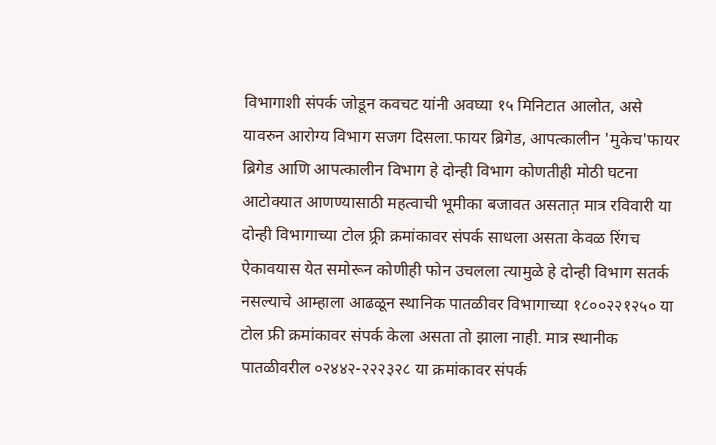विभागाशी संपर्क जोडून कवचट यांनी अवघ्या १५ मिनिटात आलोत, असे यावरुन आरोग्य विभाग सजग दिसला.फायर ब्रिगेड, आपत्कालीन 'मुकेच'फायर ब्रिगेड आणि आपत्कालीन विभाग हे दोन्ही विभाग कोणतीही मोठी घटना आटोक्यात आणण्यासाठी महत्वाची भूमीका बजावत असतात़ मात्र रविवारी या दोन्ही विभागाच्या टोल फ्र्री क्रमांकावर संपर्क साधला असता केवळ रिंगच ऐकावयास येत समोरून कोणीही फोन उचलला त्यामुळे हे दोन्ही विभाग सतर्क नसल्याचे आम्हाला आढळून स्थानिक पातळीवर विभागाच्या १८००२२१२५० या टोल फ्री क्रमांकावर संपर्क केला असता तो झाला नाही. मात्र स्थानीक पातळीवरील ०२४४२-२२२३२८ या क्रमांकावर संपर्क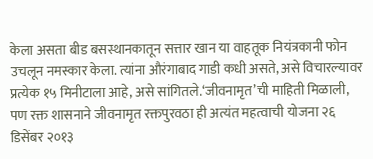केला असता बीड बसस्थानकातून सत्तार खान या वाहतूक नियंत्रकानी फोन उचलून नमस्कार केला. त्यांना औरंगाबाद गाडी कधी असते, असे विचारल्यावर प्रत्येक १५ मिनीटाला आहे, असे सांगितले.‘जीवनामृत’ची माहिती मिळाली, पण रक्त शासनाने जीवनामृत रक्तपुरवठा ही अत्यंत महत्वाची योजना २६ डिसेंबर २०१३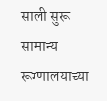साली सुरू सामान्य रूग्णालयाच्या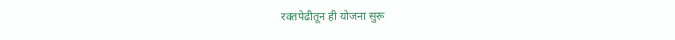रक्तपेढीतून ही योजना सुरू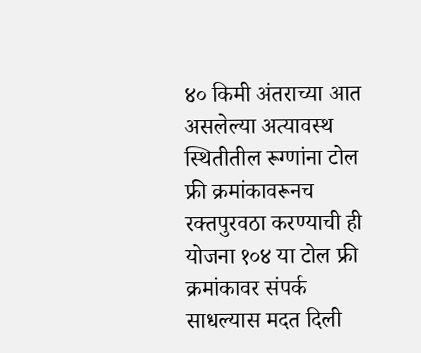४० किमी अंतराच्या आत असलेल्या अत्यावस्थ स्थितीतील रूग्णांना टोल फ्री क्रमांकावरूनच रक्तपुरवठा करण्याची ही योजना १०४ या टोल फ्री क्रमांकावर संपर्क साधल्यास मदत दिली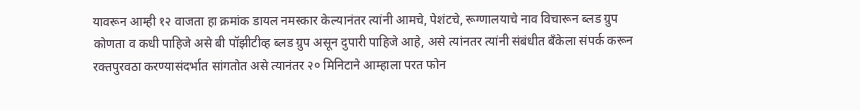यावरून आम्ही १२ वाजता हा क्रमांक डायल नमस्कार केल्यानंतर त्यांनी आमचे, पेशंटचे, रूग्णालयाचे नाव विचारून ब्लड ग्रुप कोणता व कधी पाहिजे असे बी पॉझीटीव्ह ब्लड ग्रुप असून दुपारी पाहिजे आहे, असे त्यांनतर त्यांनी संबंधीत बँकेला संपर्क करून रक्तपुरवठा करण्यासंदर्भात सांगतोत असे त्यानंतर २० मिनिटाने आम्हाला परत फोन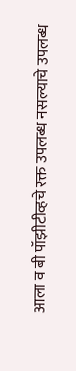आला व बी पॉझीटीव्हचे रक्त उपलब्ध नसल्याचे उपलब्ध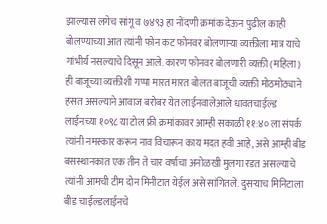झाल्यास लगेच सांगू व ७४९३ हा नोंदणी क्रमांक देऊन पुढील काही बोलण्याच्या आत त्यांनी फोन कट फोनवर बोलणाऱ्या व्यक्तीला मात्र याचे गांभीर्य नसल्याचे दिसून आले. कारण फोनवर बोलणारी व्यक्ती (महिला) ही बाजूच्या व्यक्तीशी गप्पा मारत मारत बोलत बाजूची व्यक्ती मोठमोठ्याने हसत असल्याने आवाज बरोबर येत लाईनवालेआले धावतचाईल्ड लाईनच्या १०९८ या टोल फ्री क्रमांकावर आम्ही सकाळी ११:४० ला संपर्क त्यांनी नमस्कार करून नाव विचारून काय मदत हवी आहे, असे आम्ही बीड बसस्थानकात एक तीन ते चार वर्षाचा अनोळखी मुलगा रडत असल्याचे त्यांनी आमची टीम दोन मिनीटात येईल असे सांगितले. दुसऱ्याच मिनिटाला बीड चाईल्डलाईनचे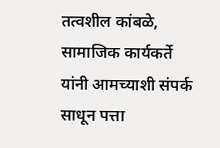तत्वशील कांबळे, सामाजिक कार्यकर्ते यांनी आमच्याशी संपर्क साधून पत्ता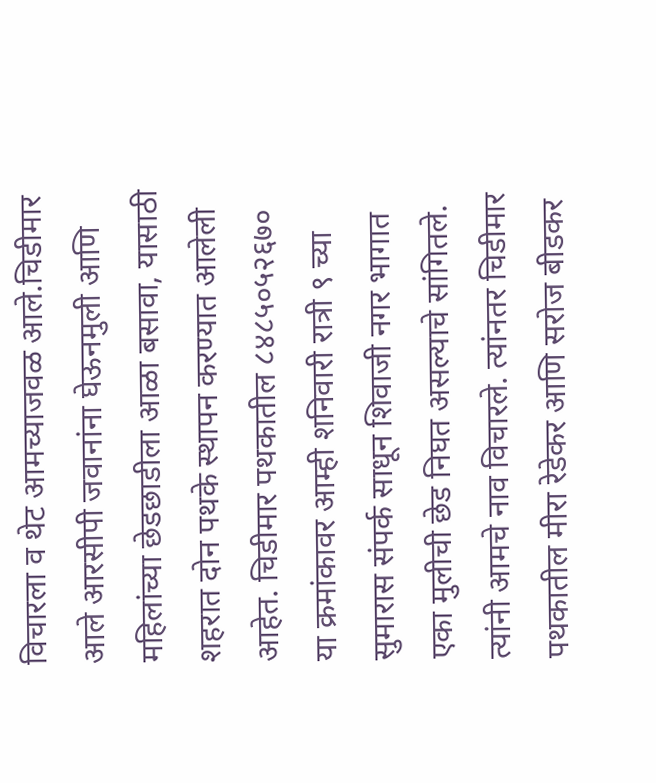विचारला व थेट आमच्याजवळ आले.चिडीमार आले आरसीपी जवानांना घेऊनमुली आणि महिलांच्या छेडछाडीला आळा बसावा, यासाठी शहरात दोन पथके स्थापन करण्यात आलेली आहेत. चिडीमार पथकातील ८४८५०५२६७० या क्रमांकावर आम्ही शनिवारी रात्री ९ च्या सुमारास संपर्क साधून शिवाजी नगर भागात एका मुलीची छेड निघत असल्याचे सांगितले. त्यांनी आमचे नाव विचारले. त्यांनतर चिडीमार पथकातील मीरा रेडेकर आणि सरोज बीडकर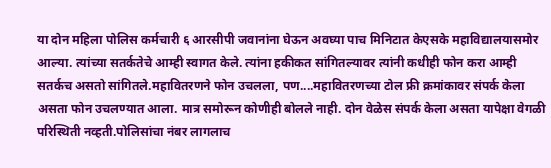या दोन महिला पोलिस कर्मचारी ६ आरसीपी जवानांना घेऊन अवघ्या पाच मिनिटात केएसके महाविद्यालयासमोर आल्या. त्यांच्या सतर्कतेचे आम्ही स्वागत केले. त्यांना हकीकत सांगितल्यावर त्यांनी कधीही फोन करा आम्ही सतर्कच असतो सांगितले.महावितरणने फोन उचलला, पण....महावितरणच्या टोल फ्री क्रमांकावर संपर्क केला असता फोन उचलण्यात आला. मात्र समोरून कोणीही बोलले नाही. दोन वेळेस संपर्क केला असता यापेक्षा वेगळी परिस्थिती नव्हती.पोलिसांचा नंबर लागलाच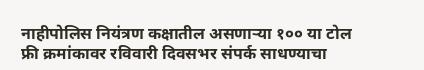नाहीपोलिस नियंत्रण कक्षातील असणाऱ्या १०० या टोल फ्री क्रमांकावर रविवारी दिवसभर संपर्क साधण्याचा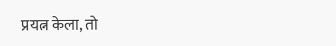प्रयत्न केला, तो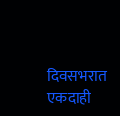दिवसभरात एकदाही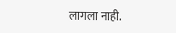लागला नाही.